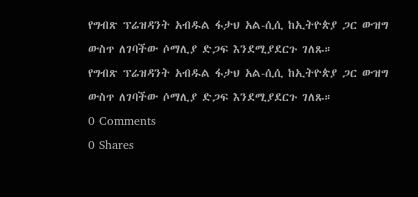የግብጽ ፕሬዝዳንት አብዱል ፋታህ አል-ሲሲ ከኢትዮጵያ ጋር ውዝግ ውስጥ ለገባችው ሶማሊያ ድጋፍ እንደሚያደርጉ ገለጹ።
የግብጽ ፕሬዝዳንት አብዱል ፋታህ አል-ሲሲ ከኢትዮጵያ ጋር ውዝግ ውስጥ ለገባችው ሶማሊያ ድጋፍ እንደሚያደርጉ ገለጹ።
0 Comments
0 Shares